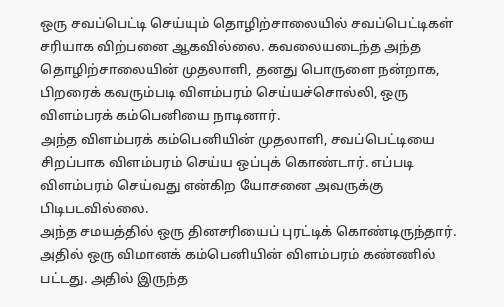ஒரு சவப்பெட்டி செய்யும் தொழிற்சாலையில் சவப்பெட்டிகள் சரியாக விற்பனை ஆகவில்லை. கவலையடைந்த அந்த தொழிற்சாலையின் முதலாளி, தனது பொருளை நன்றாக, பிறரைக் கவரும்படி விளம்பரம் செய்யச்சொல்லி, ஒரு விளம்பரக் கம்பெனியை நாடினார்.
அந்த விளம்பரக் கம்பெனியின் முதலாளி, சவப்பெட்டியை சிறப்பாக விளம்பரம் செய்ய ஒப்புக் கொண்டார். எப்படி விளம்பரம் செய்வது என்கிற யோசனை அவருக்கு பிடிபடவில்லை.
அந்த சமயத்தில் ஒரு தினசரியைப் புரட்டிக் கொண்டிருந்தார். அதில் ஒரு விமானக் கம்பெனியின் விளம்பரம் கண்ணில் பட்டது. அதில் இருந்த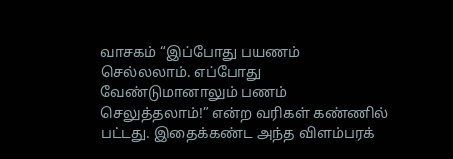வாசகம் “இப்போது பயணம் செல்லலாம். எப்போது வேண்டுமானாலும் பணம் செலுத்தலாம்!” என்ற வரிகள் கண்ணில் பட்டது. இதைக்கண்ட அந்த விளம்பரக்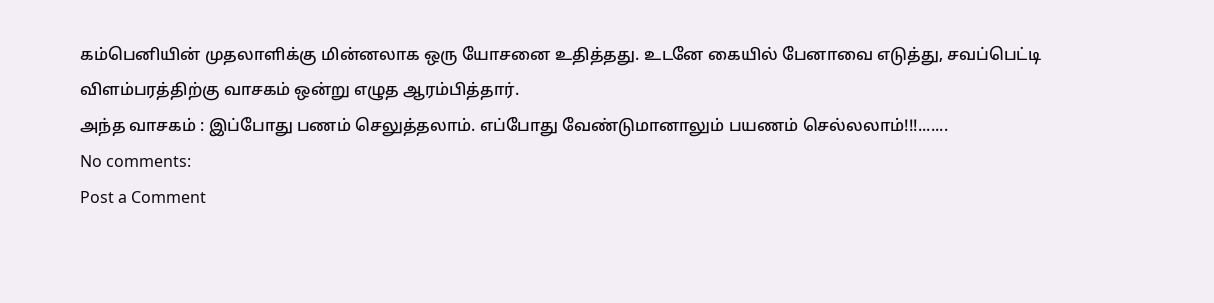கம்பெனியின் முதலாளிக்கு மின்னலாக ஒரு யோசனை உதித்தது. உடனே கையில் பேனாவை எடுத்து, சவப்பெட்டி விளம்பரத்திற்கு வாசகம் ஒன்று எழுத ஆரம்பித்தார்.
அந்த வாசகம் : இப்போது பணம் செலுத்தலாம். எப்போது வேண்டுமானாலும் பயணம் செல்லலாம்!!!.......
No comments:
Post a Comment